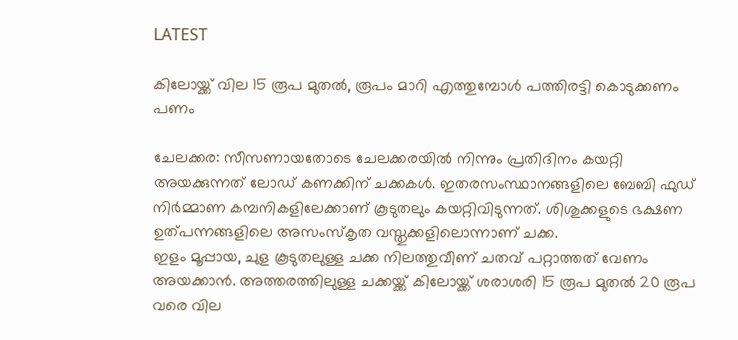LATEST

കിലോയ്ക്ക് വില 15 രൂപ മുതൽ, രൂപം മാറി എത്തുമ്പോൾ പത്തിരട്ടി കൊടുക്കണം പണം

ചേലക്കര: സീസണായതോടെ ചേലക്കരയിൽ നിന്നും പ്രതിദിനം കയറ്റി അയക്കുന്നത് ലോഡ് കണക്കിന് ചക്കകൾ. ഇതരസംസ്ഥാനങ്ങളിലെ ബേബി ഫുഡ് നിർമ്മാണ കമ്പനികളിലേക്കാണ് കൂടുതലും കയറ്റിവിടുന്നത്. ശിശുക്കളുടെ ഭക്ഷണ ഉത്പന്നങ്ങളിലെ അസംസ്‌കൃത വസ്തുക്കളിലൊന്നാണ് ചക്ക.
ഇളം മൂപ്പായ, ചുള കൂടുതലുള്ള ചക്ക നിലത്തുവീണ് ചതവ് പറ്റാത്തത് വേണം അയക്കാൻ. അത്തരത്തിലുള്ള ചക്കയ്ക്ക് കിലോയ്ക്ക് ശരാശരി 15 രൂപ മുതൽ 20 രൂപ വരെ വില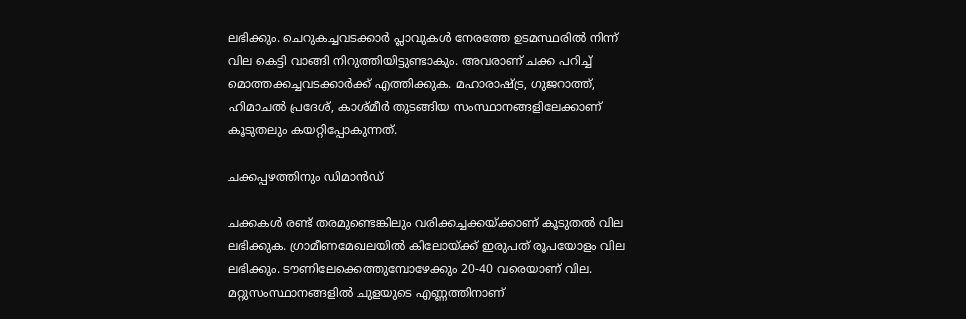ലഭിക്കും. ചെറുകച്ചവടക്കാർ പ്ലാവുകൾ നേരത്തേ ഉടമസ്ഥരിൽ നിന്ന് വില കെട്ടി വാങ്ങി നിറുത്തിയിട്ടുണ്ടാകും. അവരാണ് ചക്ക പറിച്ച് മൊത്തക്കച്ചവടക്കാർക്ക് എത്തിക്കുക. മഹാരാഷ്ട്ര, ഗുജറാത്ത്, ഹിമാചൽ പ്രദേശ്, കാശ്മീർ തുടങ്ങിയ സംസ്ഥാനങ്ങളിലേക്കാണ് കൂടുതലും കയറ്റിപ്പോകുന്നത്.

ചക്കപ്പഴത്തിനും ഡിമാൻഡ്

ചക്കകൾ രണ്ട് തരമുണ്ടെങ്കിലും വരിക്കച്ചക്കയ്ക്കാണ് കൂടുതൽ വില ലഭിക്കുക. ഗ്രാമീണമേഖലയിൽ കിലോയ്ക്ക് ഇരുപത് രൂപയോളം വില ലഭിക്കും. ടൗണിലേക്കെത്തുമ്പോഴേക്കും 20-40 വരെയാണ് വില. മറ്റുസംസ്ഥാനങ്ങളിൽ ചുളയുടെ എണ്ണത്തിനാണ്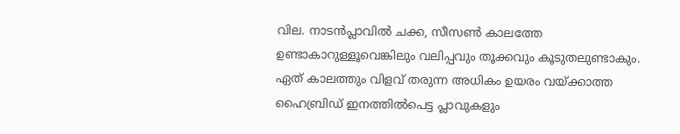വില. നാടൻപ്ലാവിൽ ചക്ക, സീസൺ കാലത്തേ ഉണ്ടാകാറുള്ളൂവെങ്കിലും വലിപ്പവും തൂക്കവും കൂടുതലുണ്ടാകും. ഏത് കാലത്തും വിളവ് തരുന്ന അധികം ഉയരം വയ്ക്കാത്ത ഹൈബ്രിഡ് ഇനത്തിൽപെട്ട പ്ലാവുകളും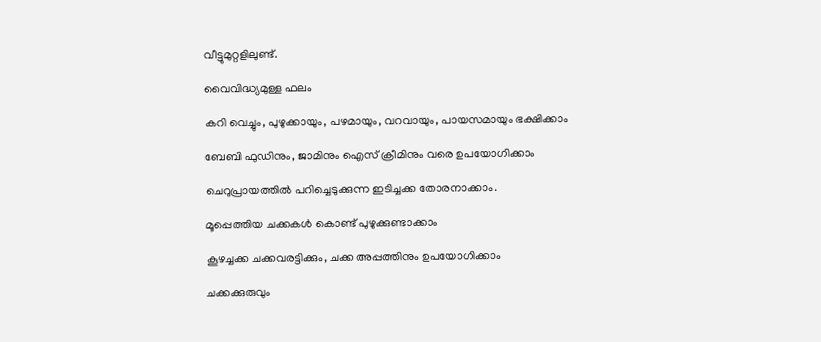വീട്ടുമുറ്റളിലുണ്ട്.

വൈവിദ്ധ്യമുള്ള ഫലം

കറി വെച്ചും, പുഴുക്കായും, പഴമായും, വറവായും, പായസമായും ഭക്ഷിക്കാം

ബേബി ഫുഡിനും, ജാമിനും ഐസ് ക്രീമിനും വരെ ഉപയോഗിക്കാം

ചെറുപ്രായത്തിൽ പറിച്ചെടുക്കുന്ന ഇടിച്ചക്ക തോരനാക്കാം.

മൂപ്പെത്തിയ ചക്കകൾ കൊണ്ട് പുഴുക്കുണ്ടാക്കാം

കൂഴച്ചക്ക ചക്കവരട്ടിക്കും, ചക്ക അപ്പത്തിനും ഉപയോഗിക്കാം

ചക്കക്കുരുവും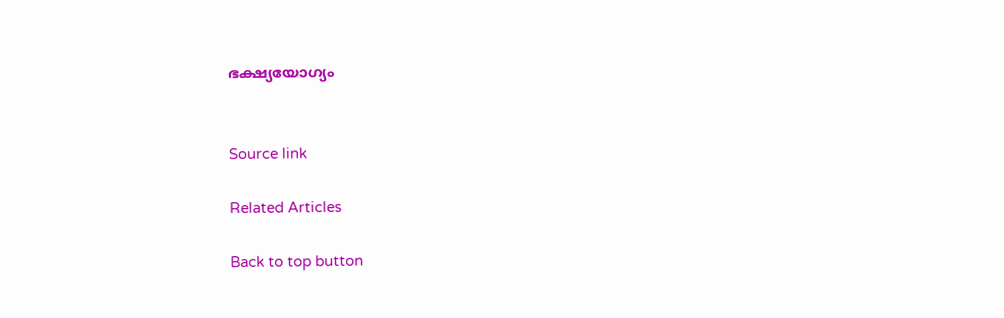ഭക്ഷ്യയോഗ്യം


Source link

Related Articles

Back to top button